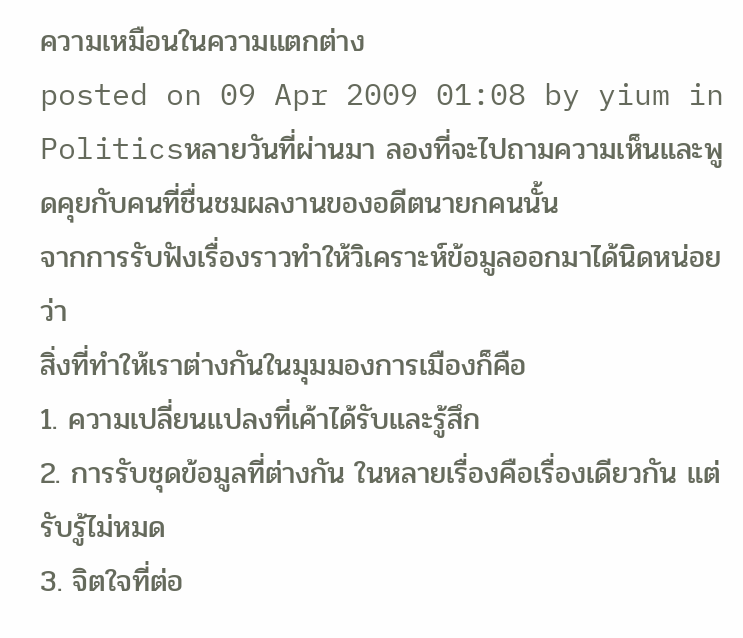ความเหมือนในความแตกต่าง
posted on 09 Apr 2009 01:08 by yium in Politicsหลายวันที่ผ่านมา ลองที่จะไปถามความเห็นและพูดคุยกับคนที่ชื่นชมผลงานของอดีตนายกคนนั้น
จากการรับฟังเรื่องราวทำให้วิเคราะห์ข้อมูลออกมาได้นิดหน่อยว่า
สิ่งที่ทำให้เราต่างกันในมุมมองการเมืองก็คือ
1. ความเปลี่ยนแปลงที่เค้าได้รับและรู้สึก
2. การรับชุดข้อมูลที่ต่างกัน ในหลายเรื่องคือเรื่องเดียวกัน แต่รับรู้ไม่หมด
3. จิตใจที่ต่อ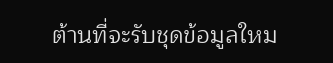ต้านที่จะรับชุดข้อมูลใหม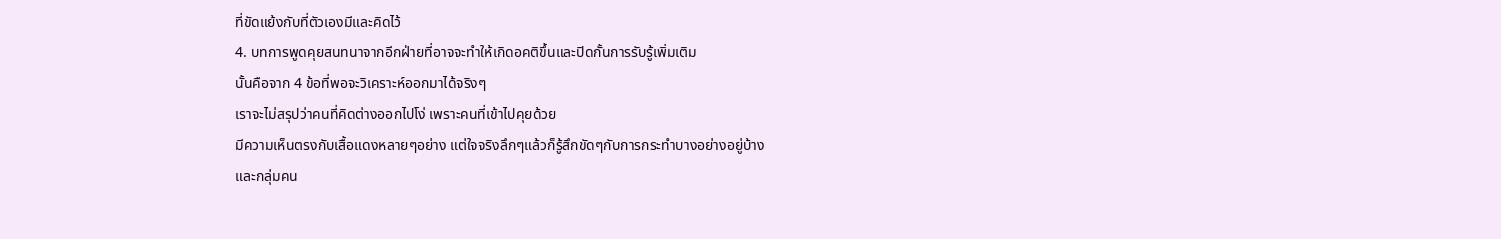ที่ขัดแย้งกับที่ตัวเองมีและคิดไว้
4. บทการพูดคุยสนทนาจากอีกฝ่ายที่อาจจะทำให้เกิดอคติขึ้นและปิดกั้นการรับรู้เพิ่มเติม
นั้นคือจาก 4 ข้อที่พอจะวิเคราะห์ออกมาได้จริงๆ
เราจะไม่สรุปว่าคนที่คิดต่างออกไปโง่ เพราะคนที่เข้าไปคุยด้วย
มีความเห็นตรงกับเสื้อแดงหลายๆอย่าง แต่ใจจริงลึกๆแล้วก็รู้สึกขัดๆกับการกระทำบางอย่างอยู่บ้าง
และกลุ่มคน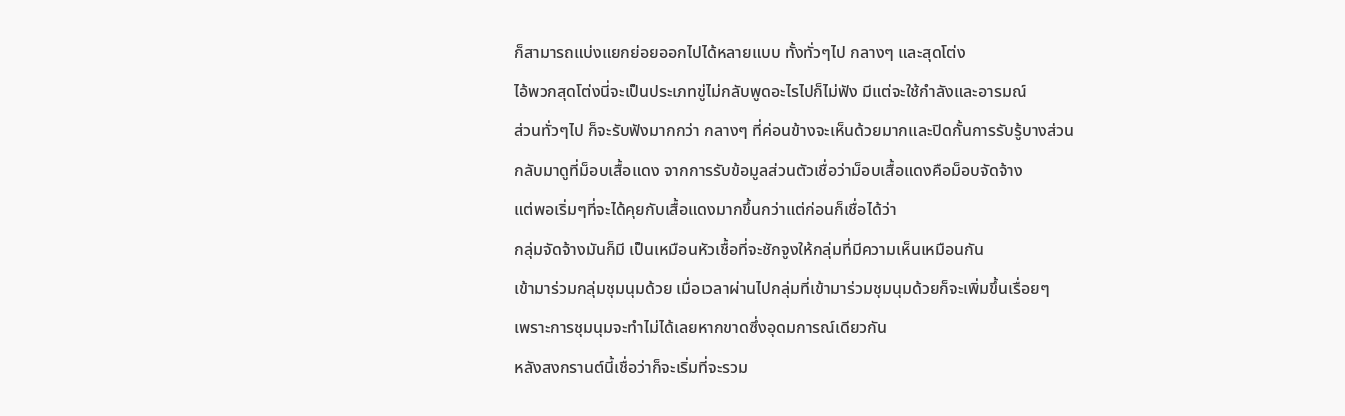ก็สามารถแบ่งแยกย่อยออกไปได้หลายแบบ ทั้งทั่วๆไป กลางๆ และสุดโต่ง
ไอ้พวกสุดโต่งนี่จะเป็นประเภทขู่ไม่กลับพูดอะไรไปก็ไม่ฟัง มีแต่จะใช้กำลังและอารมณ์
ส่วนทั่วๆไป ก็จะรับฟังมากกว่า กลางๆ ที่ค่อนข้างจะเห็นด้วยมากและปิดกั้นการรับรู้บางส่วน
กลับมาดูที่ม็อบเสื้อแดง จากการรับข้อมูลส่วนตัวเชื่อว่าม็อบเสื้อแดงคือม็อบจัดจ้าง
แต่พอเริ่มๆที่จะได้คุยกับเสื้อแดงมากขึ้นกว่าแต่ก่อนก็เชื่อได้ว่า
กลุ่มจัดจ้างมันก็มี เป็นเหมือนหัวเชื้อที่จะชักจูงให้กลุ่มที่มีความเห็นเหมือนกัน
เข้ามาร่วมกลุ่มชุมนุมด้วย เมื่อเวลาผ่านไปกลุ่มที่เข้ามาร่วมชุมนุมด้วยก็จะเพิ่มขึ้นเรื่อยๆ
เพราะการชุมนุมจะทำไม่ได้เลยหากขาดซึ่งอุดมการณ์เดียวกัน
หลังสงกรานต์นี้เชื่อว่าก็จะเริ่มที่จะรวม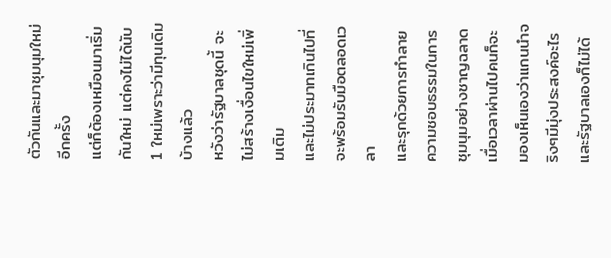ตัวกันและมาชุมนุมใหม่อีกครั้ง
แต่ก็ต้องเหมือนมาเริ่มกันใหม่ แต่คงไม่ได้นับ 1 ใหม่เพราะว่ามีทุนเดิมบ้างแล้ว
หวังว่ารัฐบาลชุดนี้ จะไม่สร้างเงื่อนไขใหม่เพิ่มเติม
และไม่ประมาทเกินไปที่จะพร้อมรับมือตลอดเวลา
และรุกด้วยการทำลายความชอบธรรมในการชุมนุมอย่างชาญฉลาด
เมื่อเวลาผ่านไปคนก็จะมองเห็นเองว่าแกนนำจริงๆมีมุ่งประสงค์อะไร
และรัฐบาลเองก็ไม่ได้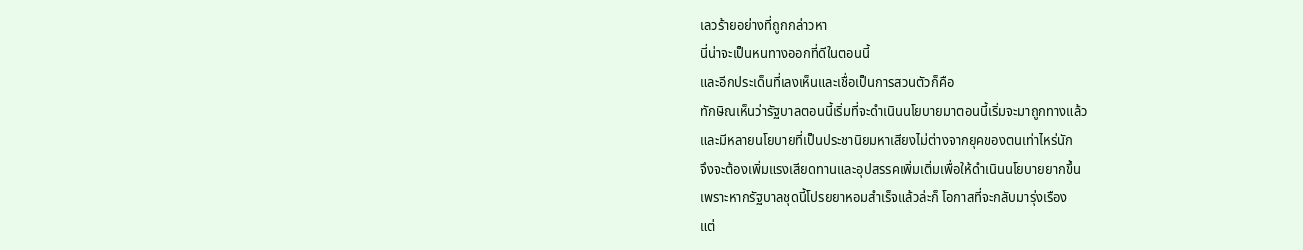เลวร้ายอย่างที่ถูกกล่าวหา
นี่น่าจะเป็นหนทางออกที่ดีในตอนนี้
และอีกประเด็นที่เลงเห็นและเชื่อเป็นการสวนตัวก็คือ
ทักษิณเห็นว่ารัฐบาลตอนนี้เริ่มที่จะดำเนินนโยบายมาตอนนี้เริ่มจะมาถูกทางแล้ว
และมีหลายนโยบายที่เป็นประชานิยมหาเสียงไม่ต่างจากยุคของตนเท่าไหร่นัก
จึงจะต้องเพิ่มแรงเสียดทานและอุปสรรคเพิ่มเติ่มเพื่อให้ดำเนินนโยบายยากขึ้น
เพราะหากรัฐบาลชุดนี้โปรยยาหอมสำเร็จแล้วล่ะก็ โอกาสที่จะกลับมารุ่งเรือง
แต่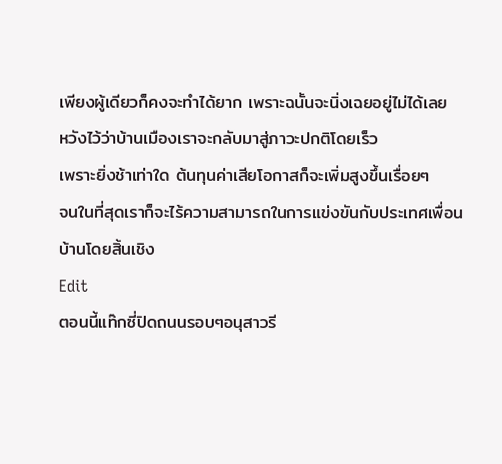เพียงผู้เดียวก็คงจะทำได้ยาก เพราะฉนั้นจะนิ่งเฉยอยู่ไม่ได้เลย
หวังไว้ว่าบ้านเมืองเราจะกลับมาสู่ภาวะปกติโดยเร็ว
เพราะยิ่งช้าเท่าใด ต้นทุนค่าเสียโอกาสก็จะเพิ่มสูงขึ้นเรื่อยๆ
จนในที่สุดเราก็จะไร้ความสามารถในการแข่งขันกับประเทศเพื่อนบ้านโดยสิ้นเชิง
Edit
ตอนนี้แท๊กซี่ปิดถนนรอบๆอนุสาวรี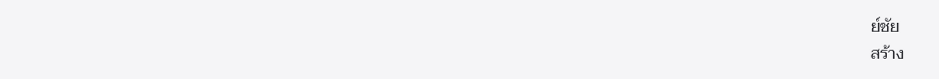ย์ชัย
สร้าง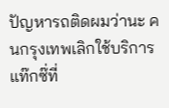ปัญหารถติดผมว่านะ คนกรุงเทพเลิกใช้บริการแท๊กซ๊่ที่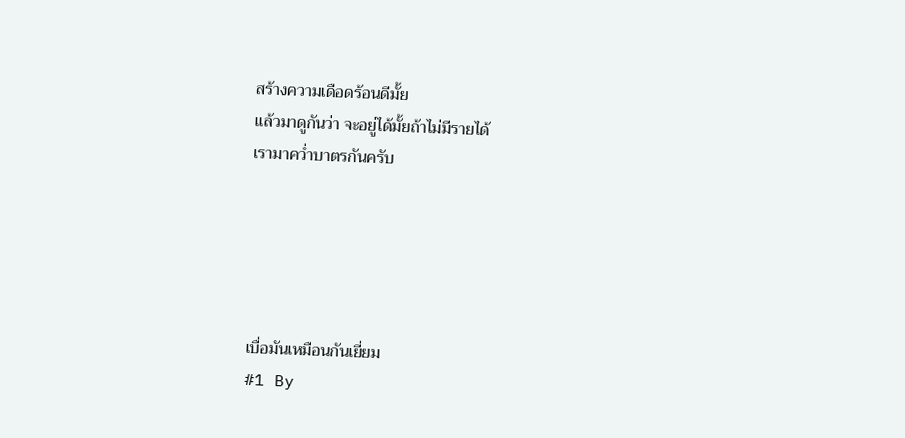สร้างความเดือดร้อนดีมั้ย
แล้วมาดูกันว่า จะอยู่ได้มั้ยถ้าไม่มีรายได้
เรามาคว่ำบาตรกันครับ





เบื่อมันเหมือนกันเยี่ยม
#1 By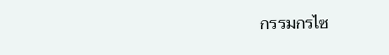กรรมกรไซ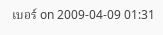เบอร์ on 2009-04-09 01:31